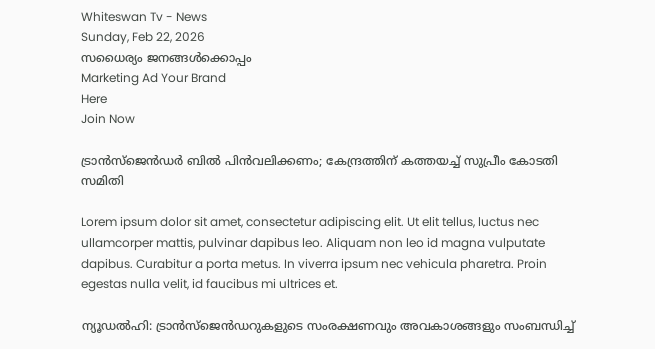Whiteswan Tv - News
Sunday, Feb 22, 2026
സധൈര്യം ജനങ്ങൾക്കൊപ്പം
Marketing Ad Your Brand
Here
Join Now

ട്രാൻസ്‌ജെൻഡർ ബിൽ പിൻവലിക്കണം; കേന്ദ്രത്തിന് കത്തയച്ച് സുപ്രീം കോടതി സമിതി

Lorem ipsum dolor sit amet, consectetur adipiscing elit. Ut elit tellus, luctus nec ullamcorper mattis, pulvinar dapibus leo. Aliquam non leo id magna vulputate dapibus. Curabitur a porta metus. In viverra ipsum nec vehicula pharetra. Proin egestas nulla velit, id faucibus mi ultrices et.

ന്യൂഡൽഹി: ട്രാൻസ്‌ജെൻഡറുകളുടെ സംരക്ഷണവും അവകാശങ്ങളും സംബന്ധിച്ച്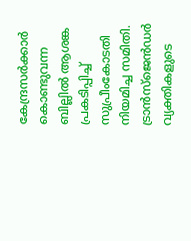കേന്ദ്രസർക്കാർ കൊണ്ടുവന്ന ബില്ലിൽ ആശങ്ക പ്രകടിപ്പിച്ച് സുപ്രീംകോടതി നിയമിച്ച സമിതി. ട്രാൻസ്ജെൻഡർ വ്യക്തികളുടെ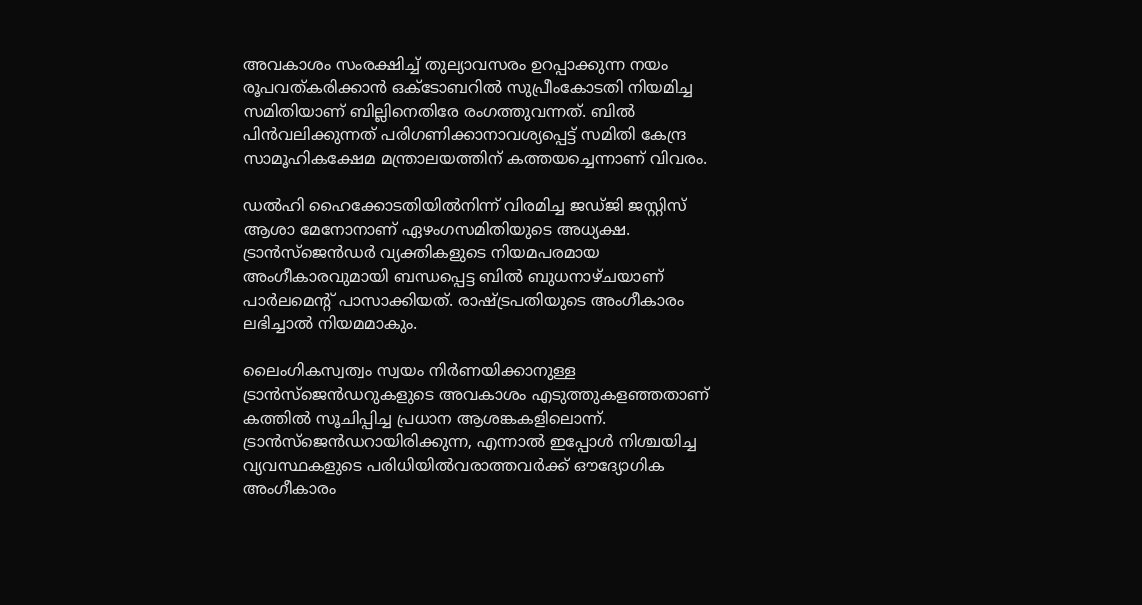അവകാശം സംരക്ഷിച്ച് തുല്യാവസരം ഉറപ്പാക്കുന്ന നയം രൂപവത്കരിക്കാൻ ഒക്ടോബറിൽ സുപ്രീംകോടതി നിയമിച്ച സമിതിയാണ് ബില്ലിനെതിരേ രംഗത്തുവന്നത്. ബിൽ പിൻവലിക്കുന്നത് പരിഗണിക്കാനാവശ്യപ്പെട്ട് സമിതി കേന്ദ്ര സാമൂഹികക്ഷേമ മന്ത്രാലയത്തിന് കത്തയച്ചെന്നാണ് വിവരം.

ഡൽഹി ഹൈക്കോടതിയിൽനിന്ന് വിരമിച്ച ജഡ്ജി ജസ്റ്റിസ് ആശാ മേനോനാണ് ഏഴംഗസമിതിയുടെ അധ്യക്ഷ. ട്രാൻസ്‌ജെൻഡർ വ്യക്തികളുടെ നിയമപരമായ അംഗീകാരവുമായി ബന്ധപ്പെട്ട ബിൽ ബുധനാഴ്ചയാണ് പാർലമെന്റ് പാസാക്കിയത്. രാഷ്ട്രപതിയുടെ അംഗീകാരം ലഭിച്ചാൽ നിയമമാകും.

ലൈംഗികസ്വത്വം സ്വയം നിർണയിക്കാനുള്ള ട്രാൻസ്‌ജെൻഡറുകളുടെ അവകാശം എടുത്തുകളഞ്ഞതാണ് കത്തിൽ സൂചിപ്പിച്ച പ്രധാന ആശങ്കകളിലൊന്ന്. ട്രാൻസ്‌ജെൻഡറായിരിക്കുന്ന, എന്നാൽ‌ ഇപ്പോൾ നിശ്ചയിച്ച വ്യവസ്ഥകളുടെ പരിധിയിൽവരാത്തവർക്ക് ഔദ്യോഗിക അംഗീകാരം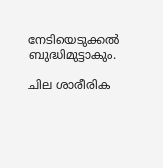നേടിയെടുക്കൽ ബുദ്ധിമുട്ടാകും.

ചില ശാരീരിക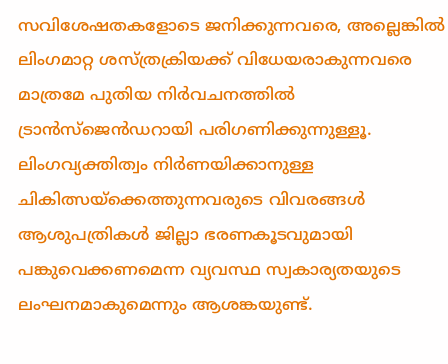സവിശേഷതകളോടെ ജനിക്കുന്നവരെ, അല്ലെങ്കിൽ ലിംഗമാറ്റ ശസ്ത്രക്രിയക്ക് വിധേയരാകുന്നവരെ മാത്രമേ പുതിയ നിർവചനത്തിൽ ട്രാൻസ്‌ജെൻഡറായി പരിഗണിക്കുന്നുള്ളൂ. ലിംഗവ്യക്തിത്വം നിർണയിക്കാനുള്ള ചികിത്സയ്ക്കെത്തുന്നവരുടെ വിവരങ്ങൾ ആശുപത്രികൾ ജില്ലാ ഭരണകൂടവുമായി പങ്കുവെക്കണമെന്ന വ്യവസ്ഥ സ്വകാര്യതയുടെ ലംഘനമാകുമെന്നും ആശങ്കയുണ്ട്.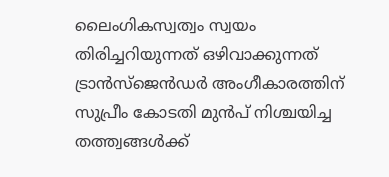ലൈംഗികസ്വത്വം സ്വയം തിരിച്ചറിയുന്നത് ഒഴിവാക്കുന്നത് ട്രാൻസ്‌ജെൻഡർ അംഗീകാരത്തിന് സുപ്രീം കോടതി മുൻപ്‌ നിശ്ചയിച്ച തത്ത്വങ്ങൾക്ക്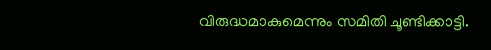വിരുദ്ധമാകുമെന്നും സമിതി ചൂണ്ടിക്കാട്ടി.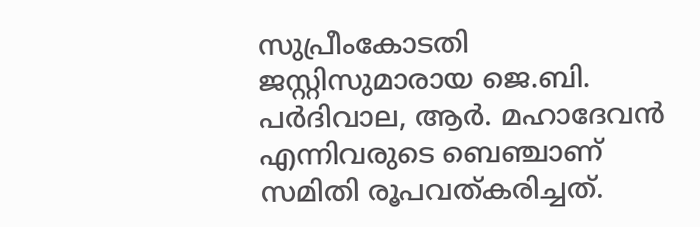സുപ്രീംകോടതി ജസ്റ്റിസുമാരായ ജെ.ബി. പർദിവാല, ആർ. മഹാദേവൻ എന്നിവരുടെ ബെഞ്ചാണ് സമിതി രൂപവത്കരിച്ചത്.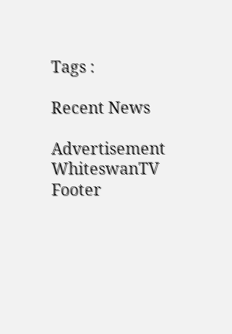Tags :

Recent News

Advertisement
WhiteswanTV Footer